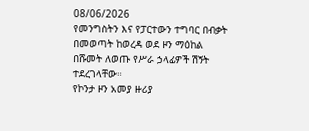08/06/2026
የመንግስትን እና የፓርተውን ተግባር በብቃት በመወጣት ከወረዳ ወደ ዞን ማዕከል በሹመት ለወጡ የሥራ ኃላፊዎች ሽኝት ተደረገላቸው።
የኮንታ ዞን አመያ ዙሪያ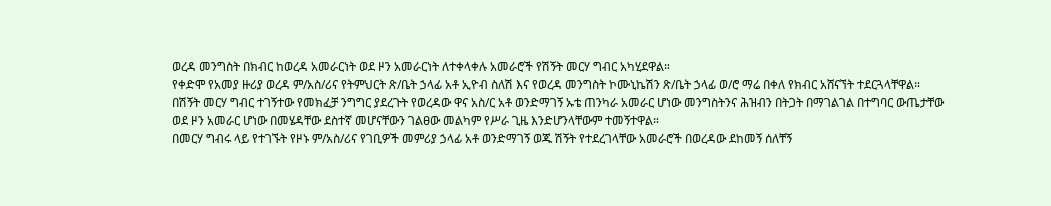ወረዳ መንግስት በክብር ከወረዳ አመራርነት ወደ ዞን አመራርነት ለተቀላቀሉ አመራሮች የሽኝት መርሃ ግብር አካሂደዋል።
የቀድሞ የአመያ ዙሪያ ወረዳ ም/አስ/ሪና የትምህርት ጽ/ቤት ኃላፊ አቶ ኢዮብ ስለሽ እና የወረዳ መንግስት ኮሙኒኬሽን ጽ/ቤት ኃላፊ ወ/ሮ ማሬ በቀለ የክብር አሸናኘት ተደርጓላቸዋል።
በሽኝት መርሃ ግብር ተገኝተው የመክፈቻ ንግግር ያደረጉት የወረዳው ዋና አስ/ር አቶ ወንድማገኝ ኡቴ ጠንካራ አመራር ሆነው መንግስትንና ሕዝብን በትጋት በማገልገል በተግባር ውጤታቸው ወደ ዞን አመራር ሆነው በመሄዳቸው ደስተኛ መሆናቸውን ገልፀው መልካም የሥራ ጊዜ እንድሆንላቸውም ተመኝተዋል።
በመርሃ ግብሩ ላይ የተገኙት የዞኑ ም/አስ/ሪና የገቢዎች መምሪያ ኃላፊ አቶ ወንድማገኝ ወጁ ሽኝት የተደረገላቸው አመራሮች በወረዳው ደከመኝ ሰለቸኝ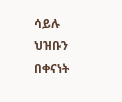ሳይሉ ህዝቡን በቀናነት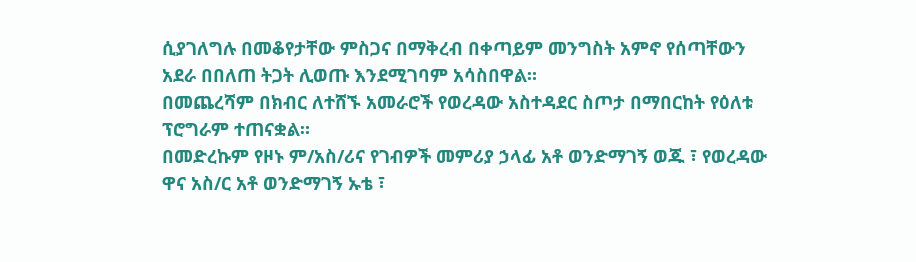ሲያገለግሉ በመቆየታቸው ምስጋና በማቅረብ በቀጣይም መንግስት አምኖ የሰጣቸውን አደራ በበለጠ ትጋት ሊወጡ እንደሚገባም አሳስበዋል።
በመጨረሻም በክብር ለተሸኙ አመራሮች የወረዳው አስተዳደር ስጦታ በማበርከት የዕለቱ ፕሮግራም ተጠናቋል።
በመድረኩም የዞኑ ም/አስ/ሪና የገብዎች መምሪያ ኃላፊ አቶ ወንድማገኝ ወጁ ፣ የወረዳው ዋና አስ/ር አቶ ወንድማገኝ ኡቴ ፣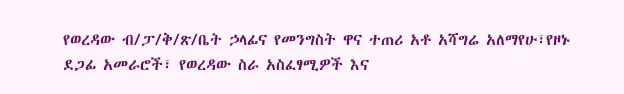የወረዳው ብ/ፓ/ቅ/ጽ/ቤት ኃላፊና የመንግስት ዋና ተጠሪ አቶ አሻግሬ አለማየሁ፣የዞኑ ደጋፊ አመራሮች፣ የወረዳው ስራ አስፈፃሚዎች እና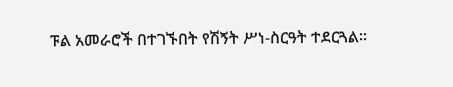ፑል አመራሮች በተገኙበት የሽኝት ሥነ-ስርዓት ተደርጓል።